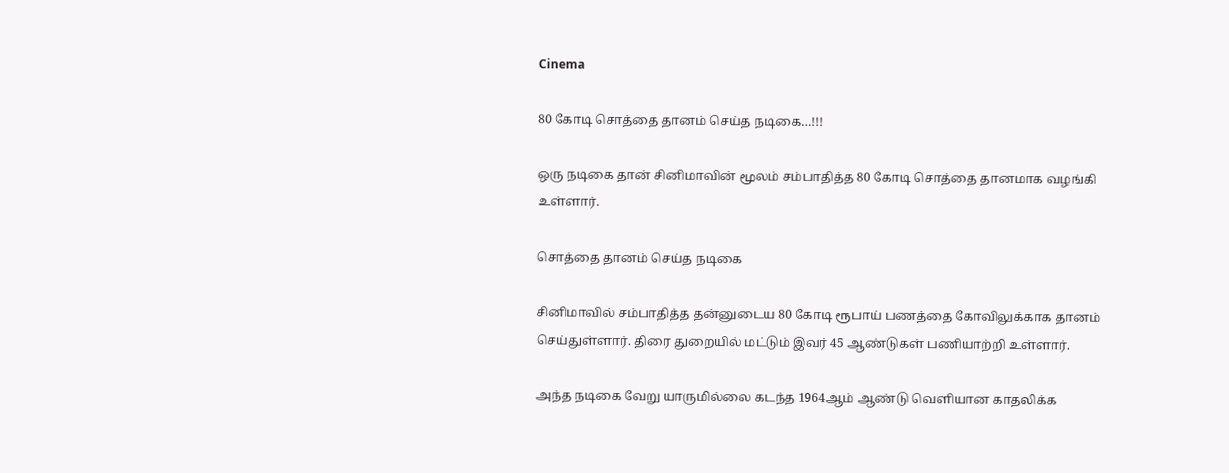Cinema

80 கோடி சொத்தை தானம் செய்த நடிகை…!!!

ஒரு நடிகை தான் சினிமாவின் மூலம் சம்பாதித்த 80 கோடி சொத்தை தானமாக வழங்கி உள்ளார்.

சொத்தை தானம் செய்த நடிகை

சினிமாவில் சம்பாதித்த தன்னுடைய 80 கோடி ரூபாய் பணத்தை கோவிலுக்காக தானம் செய்துள்ளார். திரை துறையில் மட்டும் இவர் 45 ஆண்டுகள் பணியாற்றி உள்ளார்.

அந்த நடிகை வேறு யாருமில்லை கடந்த 1964ஆம் ஆண்டு வெளியான காதலிக்க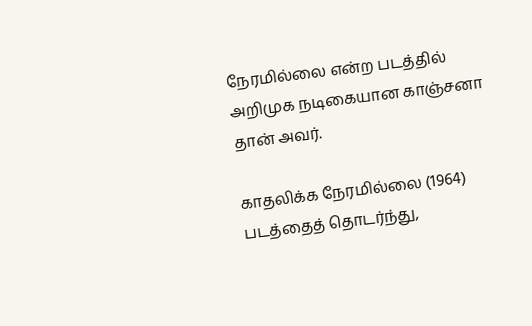நேரமில்லை என்ற படத்தில் அறிமுக நடிகையான காஞ்சனா தான் அவர்.

காதலிக்க நேரமில்லை (1964) படத்தைத் தொடர்ந்து,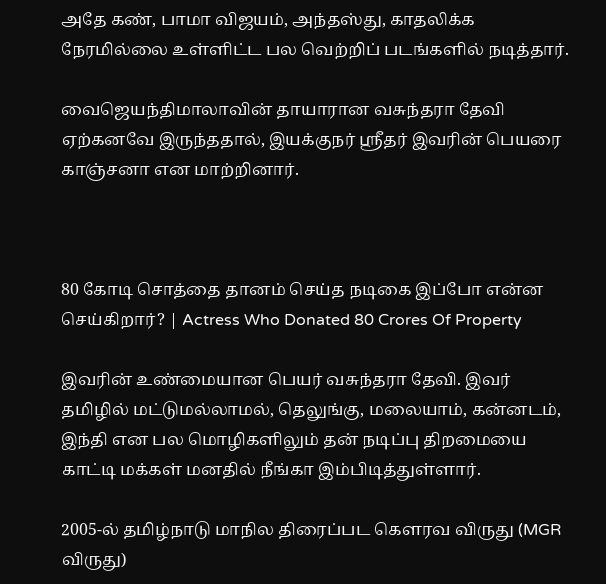அதே கண், பாமா விஜயம், அந்தஸ்து, காதலிக்க நேரமில்லை உள்ளிட்ட பல வெற்றிப் படங்களில் நடித்தார்.

வைஜெயந்திமாலாவின் தாயாரான வசுந்தரா தேவி ஏற்கனவே இருந்ததால், இயக்குநர் ஸ்ரீதர் இவரின் பெயரை காஞ்சனா என மாற்றினார்.



80 கோடி சொத்தை தானம் செய்த நடிகை இப்போ என்ன செய்கிறார்? | Actress Who Donated 80 Crores Of Property

இவரின் உண்மையான பெயர் வசுந்தரா தேவி. இவர் தமிழில் மட்டுமல்லாமல், தெலுங்கு, மலையாம், கன்னடம், இந்தி என பல மொழிகளிலும் தன் நடிப்பு திறமையை காட்டி மக்கள் மனதில் நீங்கா இம்பிடித்துள்ளார்.

2005-ல் தமிழ்நாடு மாநில திரைப்பட கௌரவ விருது (MGR விருது)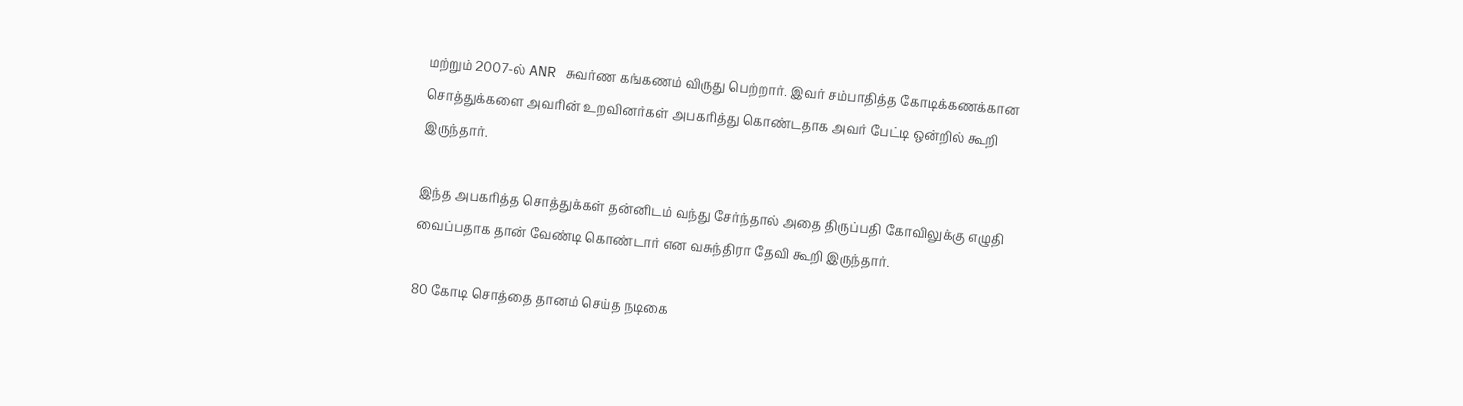மற்றும் 2007-ல் ANR சுவர்ண கங்கணம் விருது பெற்றார். இவர் சம்பாதித்த கோடிக்கணக்கான சொத்துக்களை அவரின் உறவினர்கள் அபகரித்து கொண்டதாக அவர் பேட்டி ஒன்றில் கூறி இருந்தார்.

இந்த அபகரித்த சொத்துக்கள் தன்னிடம் வந்து சேர்ந்தால் அதை திருப்பதி கோவிலுக்கு எழுதி வைப்பதாக தான் வேண்டி கொண்டார் என வசுந்திரா தேவி கூறி இருந்தார்.

80 கோடி சொத்தை தானம் செய்த நடிகை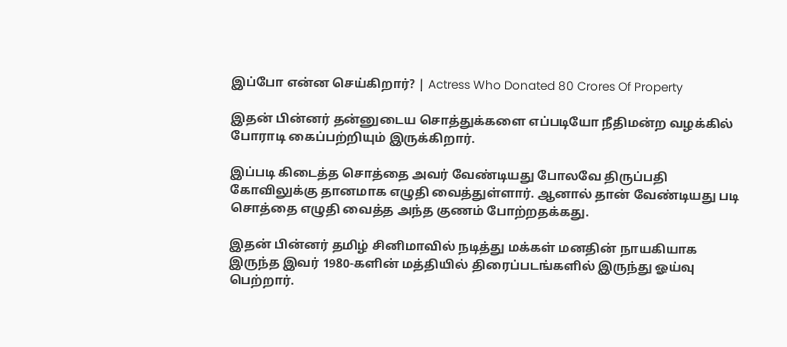இப்போ என்ன செய்கிறார்? | Actress Who Donated 80 Crores Of Property

இதன் பின்னர் தன்னுடைய சொத்துக்களை எப்படியோ நீதிமன்ற வழக்கில் போராடி கைப்பற்றியும் இருக்கிறார்.

இப்படி கிடைத்த சொத்தை அவர் வேண்டியது போலவே திருப்பதி கோவிலுக்கு தானமாக எழுதி வைத்துள்ளார். ஆனால் தான் வேண்டியது படி சொத்தை எழுதி வைத்த அந்த குணம் போற்றதக்கது.

இதன் பின்னர் தமிழ் சினிமாவில் நடித்து மக்கள் மனதின் நாயகியாக இருந்த இவர் 1980-களின் மத்தியில் திரைப்படங்களில் இருந்து ஓய்வு பெற்றார்.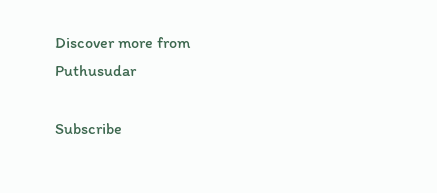Discover more from Puthusudar

Subscribe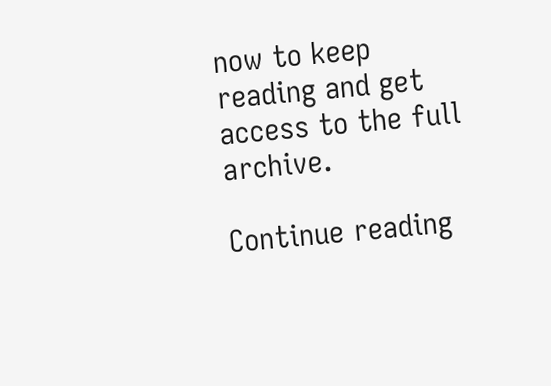now to keep reading and get access to the full archive.

Continue reading